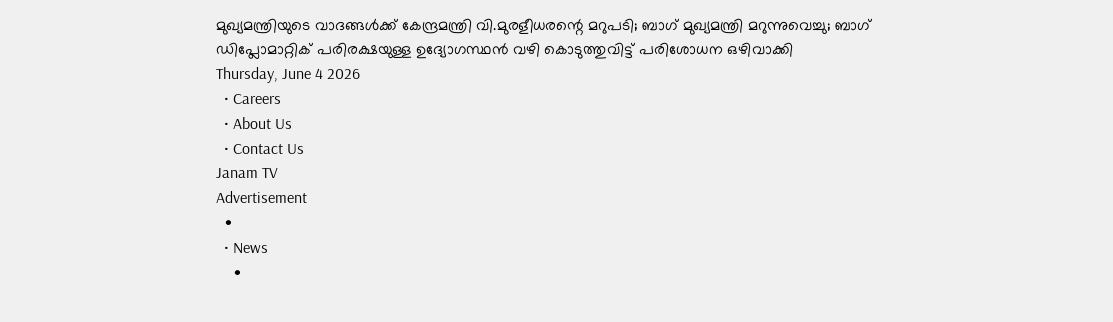മുഖ്യമന്ത്രിയുടെ വാദങ്ങൾക്ക് കേന്ദ്രമന്ത്രി വി.മുരളീധരന്റെ മറുപടി; ബാഗ് മുഖ്യമന്ത്രി മറുന്നുവെച്ചു; ബാഗ് ഡിപ്ലോമാറ്റിക് പരിരക്ഷയുള്ള ഉദ്യോഗസ്ഥൻ വഴി കൊടുത്തുവിട്ട് പരിശോധന ഒഴിവാക്കി
Thursday, June 4 2026
  • Careers
  • About Us
  • Contact Us
Janam TV
Advertisement
  •
  • News
    •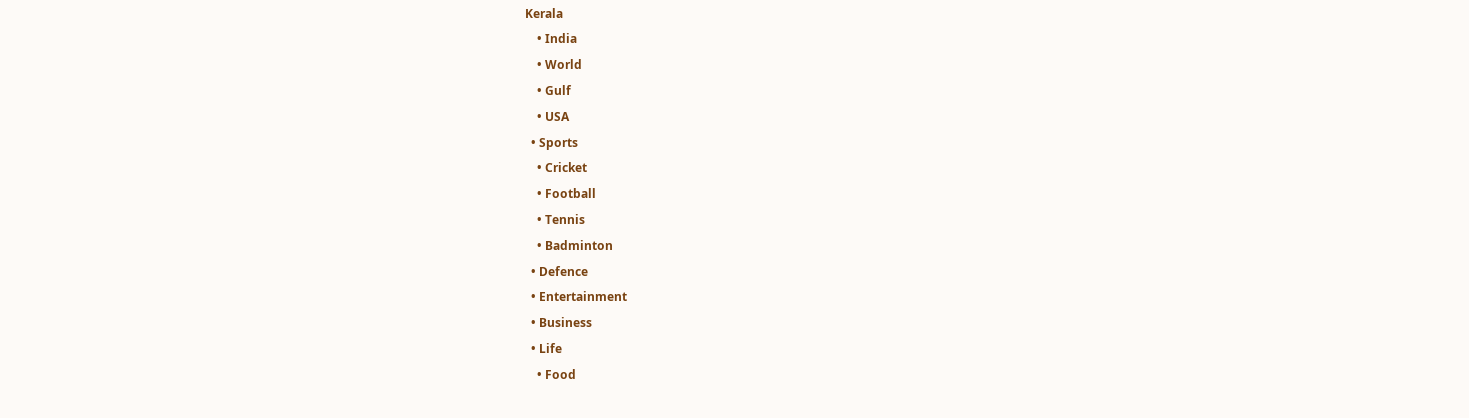Kerala
    • India
    • World
    • Gulf
    • USA
  • Sports
    • Cricket
    • Football
    • Tennis
    • Badminton
  • Defence
  • Entertainment
  • Business
  • Life
    • Food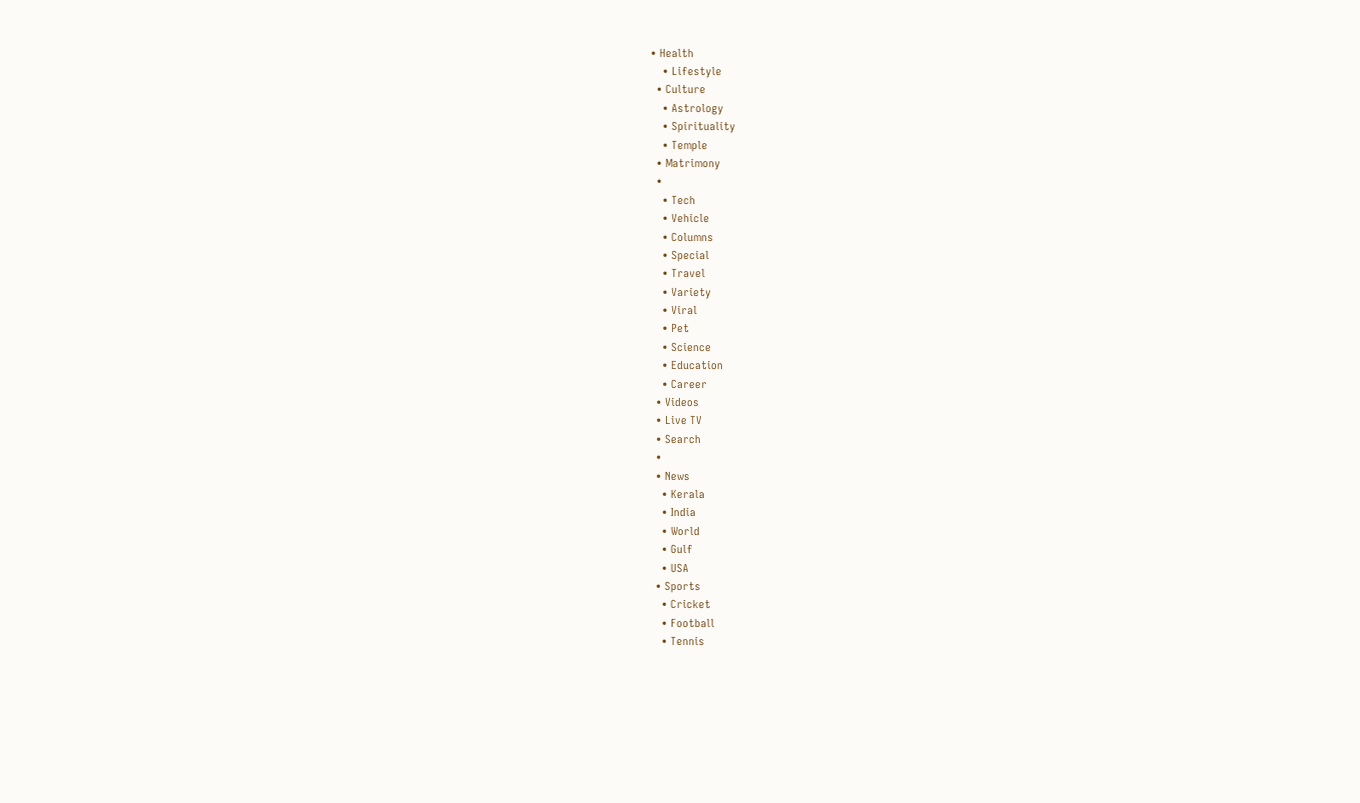• Health
    • Lifestyle
  • Culture
    • Astrology
    • Spirituality
    • Temple
  • Matrimony
  •
    • Tech
    • Vehicle
    • Columns
    • Special
    • Travel
    • Variety
    • Viral
    • Pet
    • Science
    • Education
    • Career
  • Videos
  • Live TV
  • Search
  •
  • News
    • Kerala
    • India
    • World
    • Gulf
    • USA
  • Sports
    • Cricket
    • Football
    • Tennis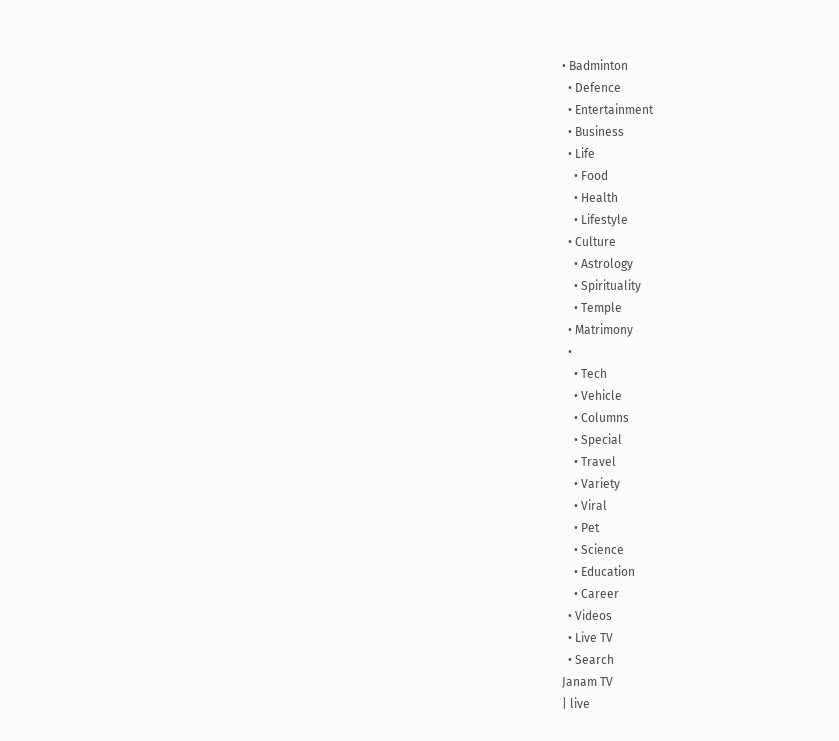• Badminton
  • Defence
  • Entertainment
  • Business
  • Life
    • Food
    • Health
    • Lifestyle
  • Culture
    • Astrology
    • Spirituality
    • Temple
  • Matrimony
  •
    • Tech
    • Vehicle
    • Columns
    • Special
    • Travel
    • Variety
    • Viral
    • Pet
    • Science
    • Education
    • Career
  • Videos
  • Live TV
  • Search
Janam TV
| live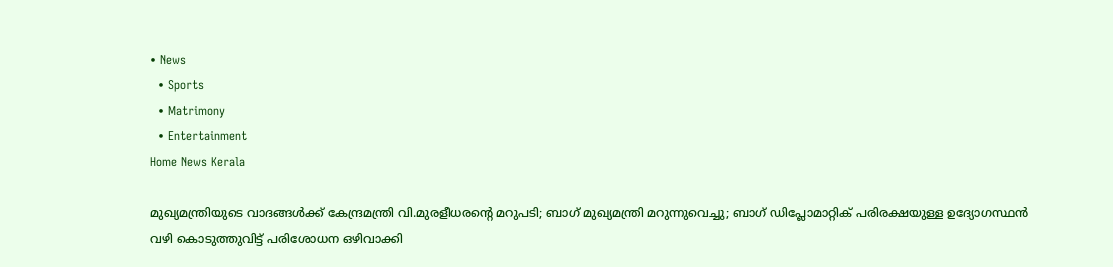• News
  • Sports
  • Matrimony
  • Entertainment
Home News Kerala

മുഖ്യമന്ത്രിയുടെ വാദങ്ങൾക്ക് കേന്ദ്രമന്ത്രി വി.മുരളീധരന്റെ മറുപടി; ബാഗ് മുഖ്യമന്ത്രി മറുന്നുവെച്ചു; ബാഗ് ഡിപ്ലോമാറ്റിക് പരിരക്ഷയുള്ള ഉദ്യോഗസ്ഥൻ വഴി കൊടുത്തുവിട്ട് പരിശോധന ഒഴിവാക്കി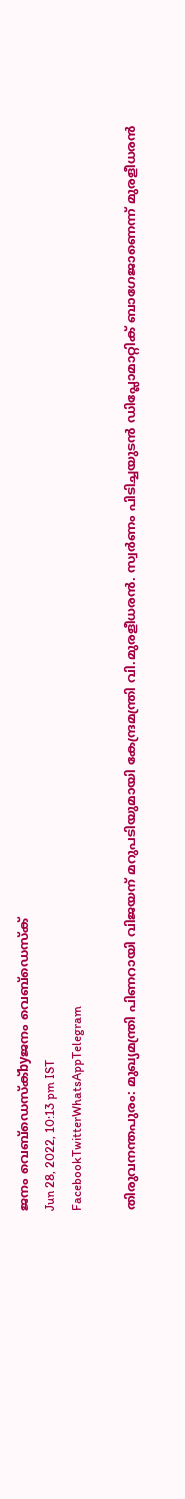ജനം വെബ്‌ഡെസ്ക്byജനം വെബ്‌ഡെസ്ക്
Jun 28, 2022, 10:13 pm IST
FacebookTwitterWhatsAppTelegram

തിരുവനന്തപുരം: മുഖ്യമന്ത്രി പിണറായി വിജയന് മറുപടിയുമായി കേന്ദ്രമന്ത്രി വി.മുരളീധരൻ. സ്വർണം പിടിച്ചയുടൻ ഡിപ്ലോമാറ്റിക് ബാഗേജാണെന്ന് മുരളീധരൻ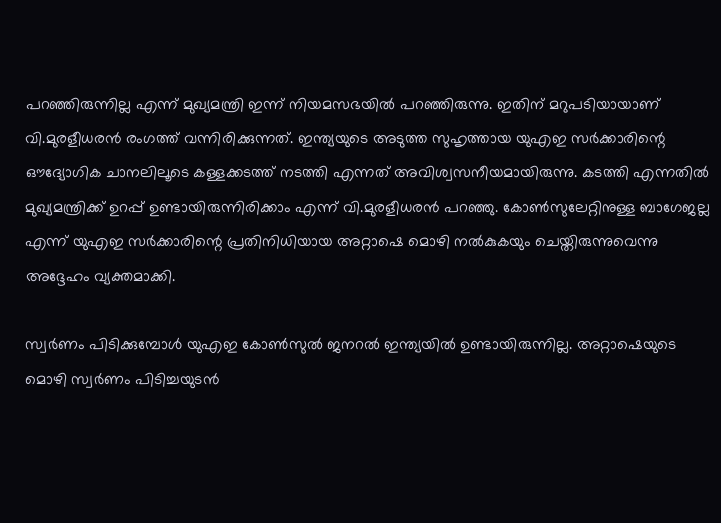പറഞ്ഞിരുന്നില്ല എന്ന് മുഖ്യമന്ത്രി ഇന്ന് നിയമസഭയിൽ പറഞ്ഞിരുന്നു. ഇതിന് മറുപടിയായാണ് വി.മുരളീധരൻ രംഗത്ത് വന്നിരിക്കുന്നത്. ഇന്ത്യയുടെ അടുത്ത സുഹൃത്തായ യുഎഇ സർക്കാരിന്റെ ഔദ്യോഗിക ചാനലിലൂടെ കള്ളക്കടത്ത് നടത്തി എന്നത് അവിശ്വസനീയമായിരുന്നു. കടത്തി എന്നതിൽ മുഖ്യമന്ത്രിക്ക് ഉറപ്പ് ഉണ്ടായിരുന്നിരിക്കാം എന്ന് വി.മുരളീധരൻ പറഞ്ഞു. കോൺസുലേറ്റിനുള്ള ബാഗേജല്ല എന്ന് യുഎഇ സർക്കാരിന്റെ പ്രതിനിധിയായ അറ്റാഷെ മൊഴി നൽകുകയും ചെയ്തിരുന്നുവെന്നു അദ്ദേഹം വ്യക്തമാക്കി.

സ്വർണം പിടിക്കുമ്പോൾ യുഎഇ കോൺസുൽ ജനറൽ ഇന്ത്യയിൽ ഉണ്ടായിരുന്നില്ല. അറ്റാഷെയുടെ മൊഴി സ്വർണം പിടിച്ചയുടൻ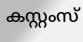കസ്റ്റംസ്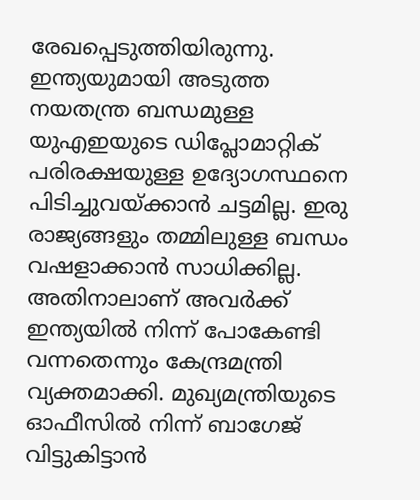രേഖപ്പെടുത്തിയിരുന്നു. ഇന്ത്യയുമായി അടുത്ത നയതന്ത്ര ബന്ധമുള്ള യുഎഇയുടെ ഡിപ്ലോമാറ്റിക് പരിരക്ഷയുള്ള ഉദ്യോഗസ്ഥനെ പിടിച്ചുവയ്‌ക്കാൻ ചട്ടമില്ല. ഇരു രാജ്യങ്ങളും തമ്മിലുള്ള ബന്ധം വഷളാക്കാൻ സാധിക്കില്ല. അതിനാലാണ് അവർക്ക് ഇന്ത്യയിൽ നിന്ന് പോകേണ്ടി വന്നതെന്നും കേന്ദ്രമന്ത്രി വ്യക്തമാക്കി. മുഖ്യമന്ത്രിയുടെ ഓഫീസിൽ നിന്ന് ബാഗേജ് വിട്ടുകിട്ടാൻ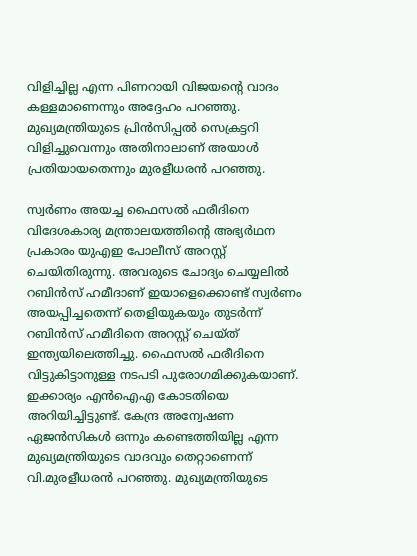വിളിച്ചില്ല എന്ന പിണറായി വിജയന്റെ വാദം കള്ളമാണെന്നും അദ്ദേഹം പറഞ്ഞു. മുഖ്യമന്ത്രിയുടെ പ്രിൻസിപ്പൽ സെക്രട്ടറി വിളിച്ചുവെന്നും അതിനാലാണ് അയാൾ പ്രതിയായതെന്നും മുരളീധരൻ പറഞ്ഞു.

സ്വർണം അയച്ച ഫൈസൽ ഫരീദിനെ വിദേശകാര്യ മന്ത്രാലയത്തിന്റെ അഭ്യർഥന പ്രകാരം യുഎഇ പോലീസ് അറസ്റ്റ് ചെയിതിരുന്നു. അവരുടെ ചോദ്യം ചെയ്യലിൽ റബിൻസ് ഹമീദാണ് ഇയാളെക്കൊണ്ട് സ്വർണം അയപ്പിച്ചതെന്ന് തെളിയുകയും തുടർന്ന് റബിൻസ് ഹമീദിനെ അറസ്റ്റ് ചെയ്ത് ഇന്ത്യയിലെത്തിച്ചു. ഫൈസൽ ഫരീദിനെ വിട്ടുകിട്ടാനുള്ള നടപടി പുരോഗമിക്കുകയാണ്. ഇക്കാര്യം എൻഐഎ കോടതിയെ അറിയിച്ചിട്ടുണ്ട്. കേന്ദ്ര അന്വേഷണ ഏജൻസികൾ ഒന്നും കണ്ടെത്തിയില്ല എന്ന മുഖ്യമന്ത്രിയുടെ വാദവും തെറ്റാണെന്ന് വി.മുരളീധരൻ പറഞ്ഞു. മുഖ്യമന്ത്രിയുടെ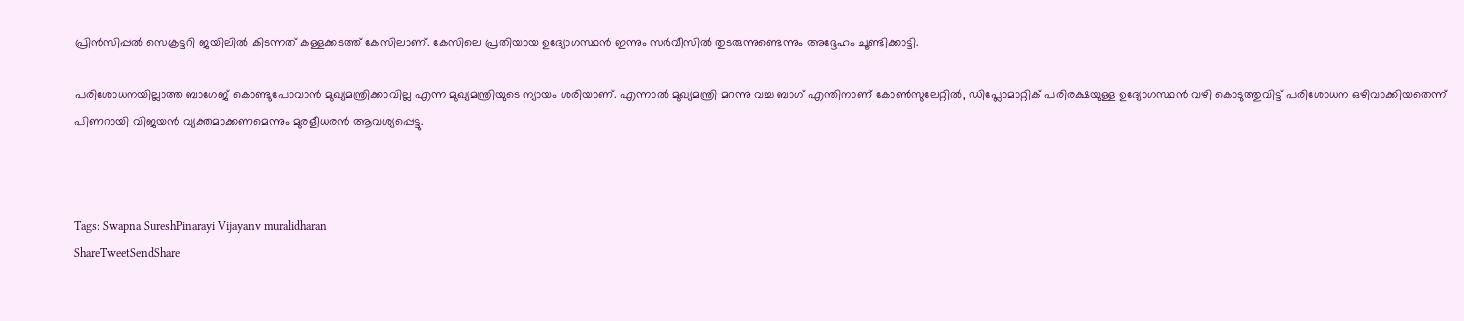പ്രിൻസിപ്പൽ സെക്രട്ടറി ജയിലിൽ കിടന്നത് കള്ളക്കടത്ത് കേസിലാണ്. കേസിലെ പ്രതിയായ ഉദ്യോഗസ്ഥൻ ഇന്നും സർവീസിൽ തുടരുന്നുണ്ടെന്നും അദ്ദേഹം ചൂണ്ടിക്കാട്ടി.

പരിശോധനയില്ലാത്ത ബാഗേജ് കൊണ്ടുപോവാൻ മുഖ്യമന്ത്രിക്കാവില്ല എന്ന മുഖ്യമന്ത്രിയുടെ ന്യായം ശരിയാണ്. എന്നാൽ മുഖ്യമന്ത്രി മറന്നു വച്ച ബാഗ് എന്തിനാണ് കോൺസുലേറ്റിൽ, ഡിപ്ലോമാറ്റിക് പരിരക്ഷയുള്ള ഉദ്യോഗസ്ഥൻ വഴി കൊടുത്തുവിട്ട് പരിശോധന ഒഴിവാക്കിയതെന്ന് പിണറായി വിജയൻ വ്യക്തമാക്കണമെന്നും മുരളീധരൻ ആവശ്യപ്പെട്ടു.



Tags: Swapna SureshPinarayi Vijayanv muralidharan
ShareTweetSendShare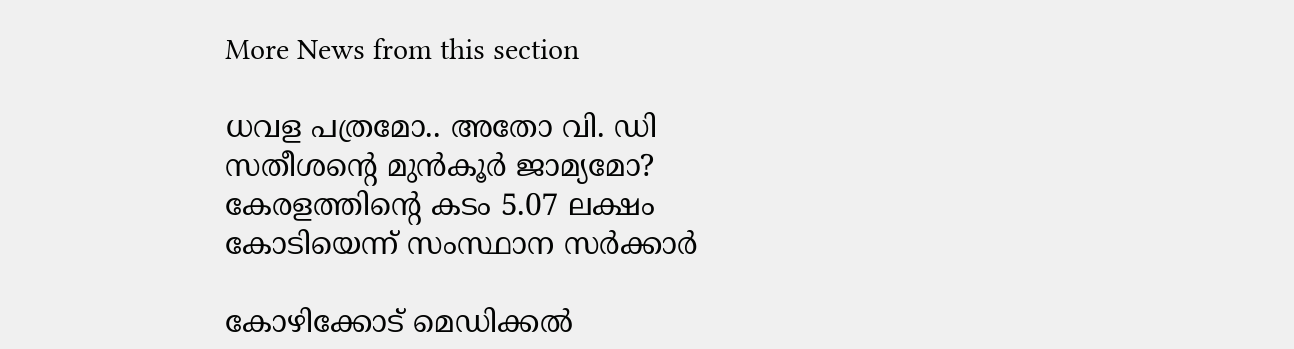More News from this section

ധവള പത്രമോ.. അതോ വി. ഡി സതീശന്റെ മുൻകൂർ ജാമ്യമോ? കേരളത്തിന്റെ കടം 5.07 ലക്ഷം കോടിയെന്ന് സംസ്ഥാന സർക്കാർ

കോഴിക്കോട് മെഡിക്കല്‍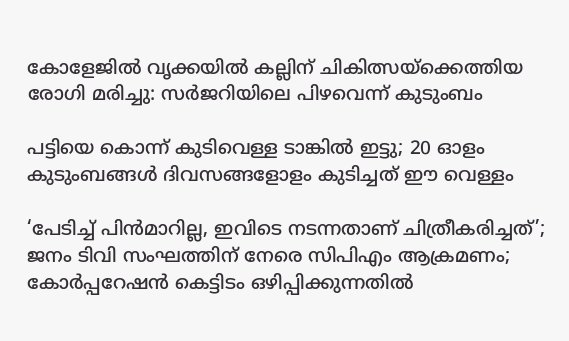കോളേജില്‍ വൃക്കയിൽ കല്ലിന് ചികിത്സയ്‌ക്കെത്തിയ രോഗി മരിച്ചു: സര്‍ജറിയിലെ പിഴവെന്ന് കുടുംബം

പട്ടിയെ കൊന്ന് കുടിവെള്ള ടാങ്കിൽ ഇട്ടു; 20 ഓളം കുടുംബങ്ങൾ ദിവസങ്ങളോളം കുടിച്ചത് ഈ വെള്ളം

‘പേടിച്ച് പിൻമാറില്ല, ഇവിടെ നടന്നതാണ് ചിത്രീകരിച്ചത്’; ജനം ടിവി സംഘത്തിന് നേരെ സിപിഎം ആക്രമണം; കോർപ്പറേഷൻ കെട്ടിടം ഒഴിപ്പിക്കുന്നതിൽ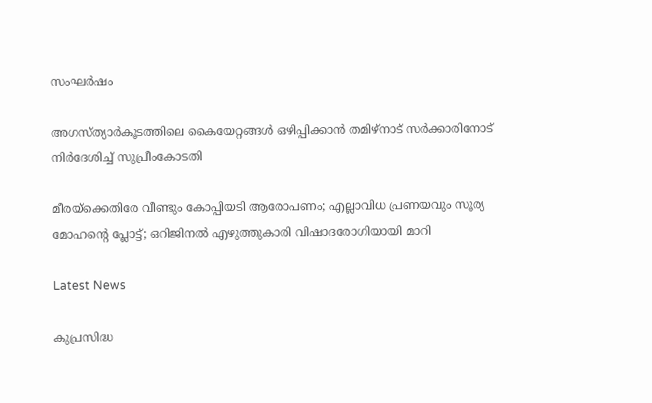സംഘർഷം

അഗസ്ത്യാര്‍കൂടത്തിലെ കൈയേറ്റങ്ങള്‍ ഒഴിപ്പിക്കാന്‍ തമിഴ്‌നാട് സര്‍ക്കാരിനോട് നിര്‍ദേശിച്ച് സുപ്രീംകോടതി

മീരയ്‌ക്കെതിരേ വീണ്ടും കോപ്പിയടി ആരോപണം; എല്ലാവിധ പ്രണയവും സൂര്യ മോഹന്റെ പ്ലോട്ട്; ഒറിജിനൽ എഴുത്തുകാരി വിഷാദരോഗിയായി മാറി

Latest News

കുപ്രസിദ്ധ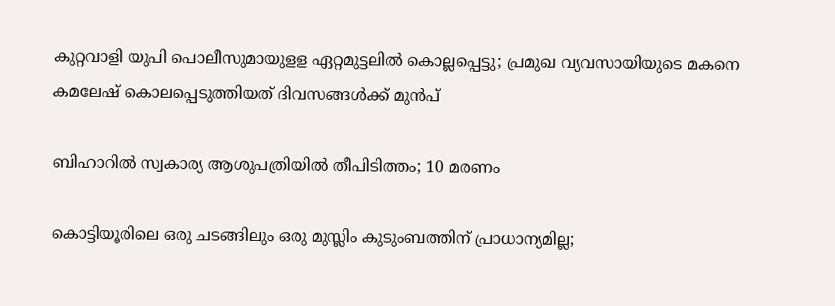കുറ്റവാളി യുപി പൊലീസുമായുളള ഏറ്റമുട്ടലിൽ കൊല്ലപ്പെട്ടു; പ്രമുഖ വ്യവസായിയുടെ മകനെ കമലേഷ് കൊലപ്പെടുത്തിയത് ദിവസങ്ങൾക്ക് മുൻപ്

ബിഹാറില്‍ സ്വകാര്യ ആശുപത്രിയില്‍ തീപിടിത്തം; 10 മരണം

കൊട്ടിയൂരിലെ ഒരു ചടങ്ങിലും ഒരു മുസ്ലിം കുടുംബത്തിന് പ്രാധാന്യമില്ല;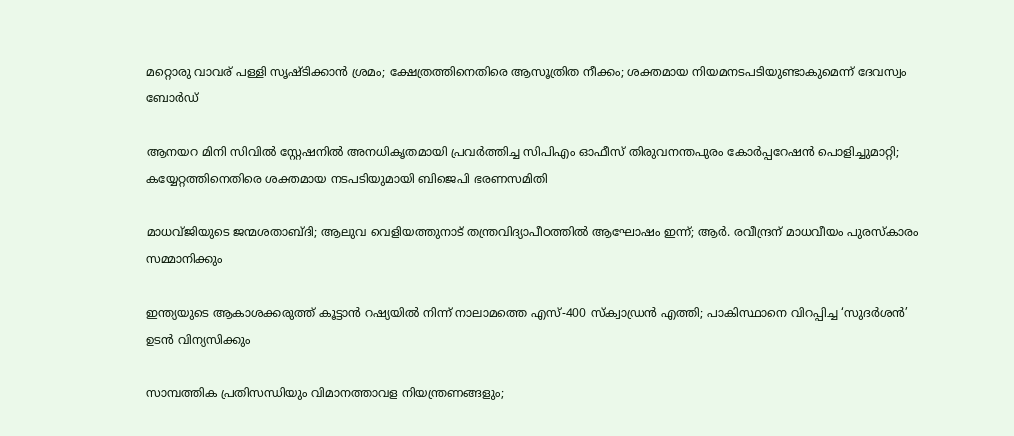മറ്റൊരു വാവര് പള്ളി സൃഷ്ടിക്കാൻ ശ്രമം; ക്ഷേത്രത്തിനെതിരെ ആസൂത്രിത നീക്കം; ശക്തമായ നിയമനടപടിയുണ്ടാകുമെന്ന് ദേവസ്വം ബോർഡ്

ആനയറ മിനി സിവിൽ സ്റ്റേഷനിൽ അനധികൃതമായി പ്രവർത്തിച്ച സിപിഎം ഓഫീസ് തിരുവനന്തപുരം കോ‍ർപ്പറേഷൻ പൊളിച്ചുമാറ്റി; കയ്യേറ്റത്തിനെതിരെ ശക്തമായ നടപടിയുമായി ബിജെപി ഭരണസമിതി

മാധവ്ജിയുടെ ജന്മശതാബ്ദി; ആലുവ വെളിയത്തുനാട് തന്ത്രവിദ്യാപീഠത്തില്‍ ആഘോഷം ഇന്ന്; ആര്‍. രവീന്ദ്രന് മാധവീയം പുരസ്‌കാരം സമ്മാനിക്കും

ഇന്ത്യയുടെ ആകാശക്കരുത്ത് കൂട്ടാന്‍ റഷ്യയില്‍ നിന്ന് നാലാമത്തെ എസ്-400 സ്‌ക്വാഡ്രന്‍ എത്തി; പാകിസ്ഥാനെ വിറപ്പിച്ച ‘സുദര്‍ശന്‍’ ഉടന്‍ വിന്യസിക്കും

സാമ്പത്തിക പ്രതിസന്ധിയും വിമാനത്താവള നിയന്ത്രണങ്ങളും;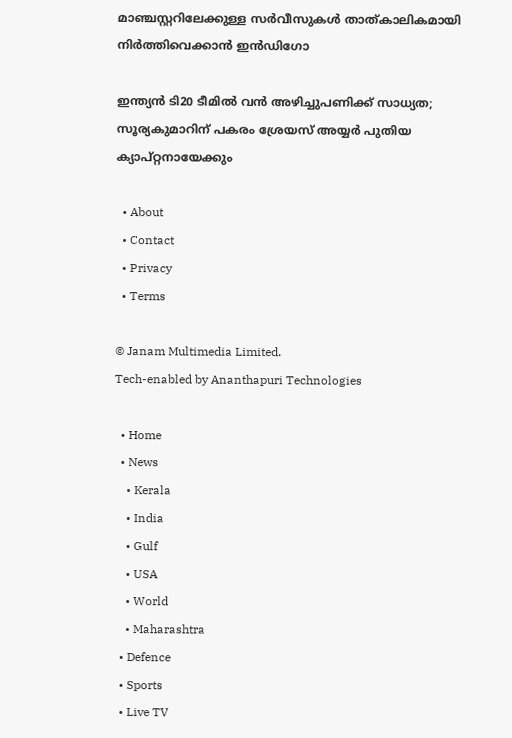മാഞ്ചസ്റ്ററിലേക്കുള്ള സര്‍വീസുകള്‍ താത്കാലികമായി നിര്‍ത്തിവെക്കാന്‍ ഇന്‍ഡിഗോ

ഇന്ത്യന്‍ ടി20 ടീമില്‍ വന്‍ അഴിച്ചുപണിക്ക് സാധ്യത; സൂര്യകുമാറിന് പകരം ശ്രേയസ് അയ്യര്‍ പുതിയ ക്യാപ്റ്റനായേക്കും

  • About
  • Contact
  • Privacy
  • Terms

© Janam Multimedia Limited.
Tech-enabled by Ananthapuri Technologies

  • Home
  • News
    • Kerala
    • India
    • Gulf
    • USA
    • World
    • Maharashtra
  • Defence
  • Sports
  • Live TV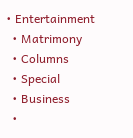• Entertainment
  • Matrimony
  • Columns
  • Special
  • Business
  •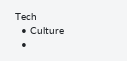Tech
  • Culture
  •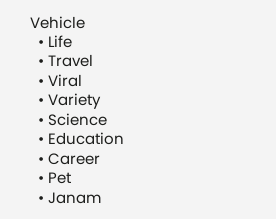Vehicle
  • Life
  • Travel
  • Viral
  • Variety
  • Science
  • Education
  • Career
  • Pet
  • Janam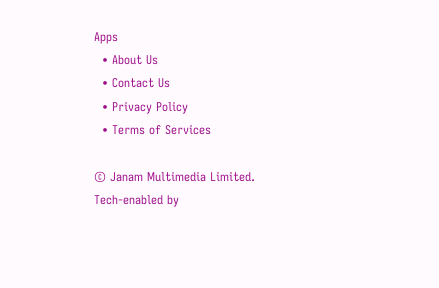Apps
  • About Us
  • Contact Us
  • Privacy Policy
  • Terms of Services

© Janam Multimedia Limited.
Tech-enabled by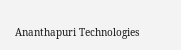Ananthapuri Technologies